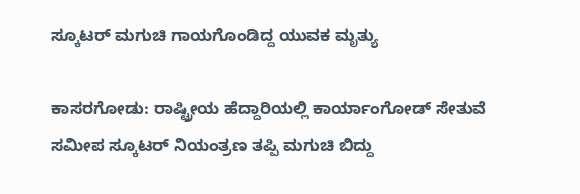ಸ್ಕೂಟರ್ ಮಗುಚಿ ಗಾಯಗೊಂಡಿದ್ದ ಯುವಕ ಮೃತ್ಯು

ಕಾಸರಗೋಡು: ರಾಷ್ಟ್ರೀಯ ಹೆದ್ದಾರಿಯಲ್ಲಿ ಕಾರ್ಯಾಂಗೋಡ್ ಸೇತುವೆ ಸಮೀಪ ಸ್ಕೂಟರ್ ನಿಯಂತ್ರಣ ತಪ್ಪಿ ಮಗುಚಿ ಬಿದ್ದು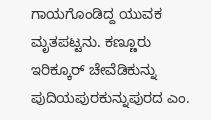ಗಾಯಗೊಂಡಿದ್ದ ಯುವಕ ಮೃತಪಟ್ಟನು. ಕಣ್ಣೂರು ಇರಿಕ್ಕೂರ್ ಚೇವೆಡಿಕುನ್ನು ಪುದಿಯಪುರಕುನ್ನುಪುರದ ಎಂ.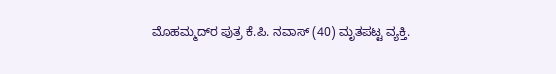ಮೊಹಮ್ಮದ್‌ರ ಪುತ್ರ ಕೆ.ಪಿ. ನವಾಸ್ (40) ಮೃತಪಟ್ಟ ವ್ಯಕ್ತಿ.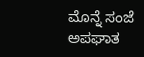ಮೊನ್ನೆ ಸಂಜೆ ಅಪಘಾತ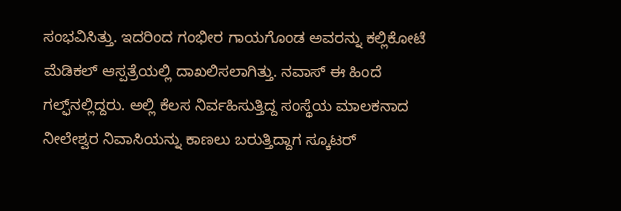ಸಂಭವಿಸಿತ್ತು. ಇದರಿಂದ ಗಂಭೀರ ಗಾಯಗೊಂಡ ಅವರನ್ನು ಕಲ್ಲಿಕೋಟೆ ಮೆಡಿಕಲ್ ಆಸ್ಪತ್ರೆಯಲ್ಲಿ ದಾಖಲಿಸಲಾಗಿತ್ತು. ನವಾಸ್ ಈ ಹಿಂದೆ ಗಲ್ಫ್‌ನಲ್ಲಿದ್ದರು. ಅಲ್ಲಿ ಕೆಲಸ ನಿರ್ವಹಿಸುತ್ತಿದ್ದ ಸಂಸ್ಥೆಯ ಮಾಲಕನಾದ ನೀಲೇಶ್ವರ ನಿವಾಸಿಯನ್ನು ಕಾಣಲು ಬರುತ್ತಿದ್ದಾಗ ಸ್ಕೂಟರ್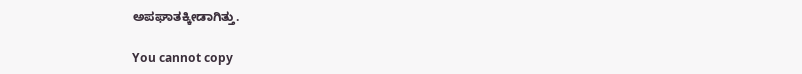ಅಪಘಾತಕ್ಕೀಡಾಗಿತ್ತು.

You cannot copy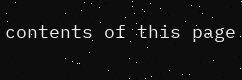contents of this page